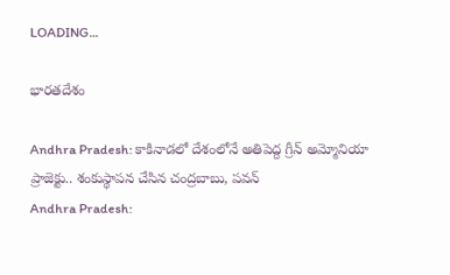LOADING...

భారతదేశం

Andhra Pradesh: కాకినాడలో దేశంలోనే అతిపెద్ద గ్రీన్‌ అమ్మోనియా ప్రాజెక్టు.. శంకుస్థాపన చేసిన చంద్రబాబు, పవన్
Andhra Pradesh: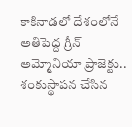కాకినాడలో దేశంలోనే అతిపెద్ద గ్రీన్‌ అమ్మోనియా ప్రాజెక్టు.. శంకుస్థాపన చేసిన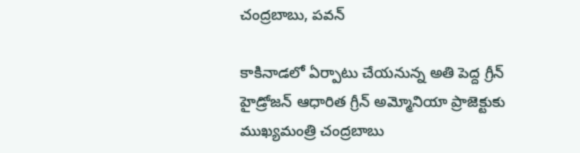చంద్రబాబు, పవన్

కాకినాడలో ఏర్పాటు చేయనున్న అతి పెద్ద గ్రీన్‌ హైడ్రోజన్‌ ఆధారిత గ్రీన్‌ అమ్మోనియా ప్రాజెక్టుకు ముఖ్యమంత్రి చంద్రబాబు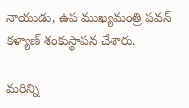నాయుడు, ఉప ముఖ్యమంత్రి పవన్‌ కళ్యాణ్ శంకుస్థాపన చేశారు.

మరిన్ని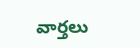వార్తలు